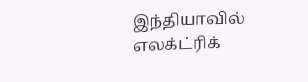இந்தியாவில் எலக்ட்ரிக்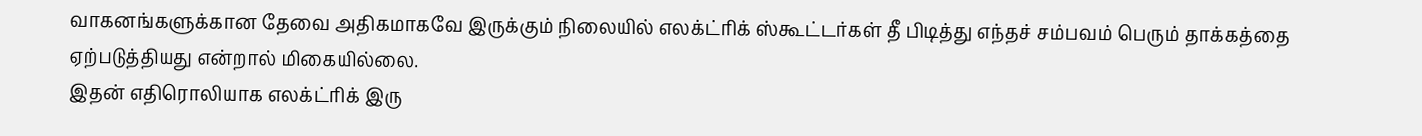வாகனங்களுக்கான தேவை அதிகமாகவே இருக்கும் நிலையில் எலக்ட்ரிக் ஸ்கூட்டர்கள் தீ பிடித்து எந்தச் சம்பவம் பெரும் தாக்கத்தை ஏற்படுத்தியது என்றால் மிகையில்லை.
இதன் எதிரொலியாக எலக்ட்ரிக் இரு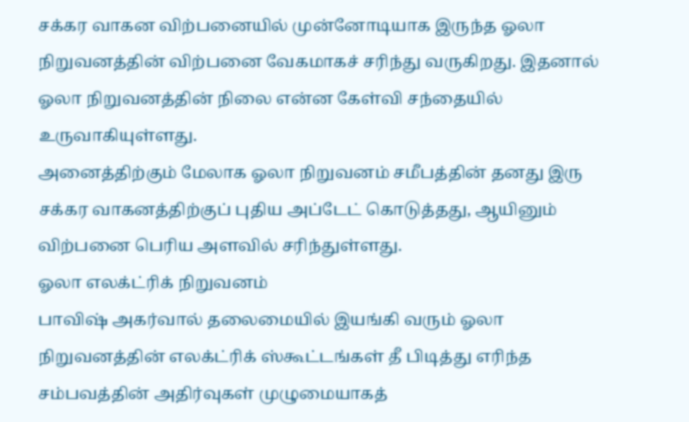சக்கர வாகன விற்பனையில் முன்னோடியாக இருந்த ஓலா நிறுவனத்தின் விற்பனை வேகமாகச் சரிந்து வருகிறது. இதனால் ஓலா நிறுவனத்தின் நிலை என்ன கேள்வி சந்தையில் உருவாகியுள்ளது.
அனைத்திற்கும் மேலாக ஓலா நிறுவனம் சமீபத்தின் தனது இரு சக்கர வாகனத்திற்குப் புதிய அப்டேட் கொடுத்தது, ஆயினும் விற்பனை பெரிய அளவில் சரிந்துள்ளது.
ஓலா எலக்ட்ரிக் நிறுவனம்
பாவிஷ் அகர்வால் தலைமையில் இயங்கி வரும் ஓலா நிறுவனத்தின் எலக்ட்ரிக் ஸ்கூட்டங்கள் தீ பிடித்து எரிந்த சம்பவத்தின் அதிர்வுகள் முழுமையாகத்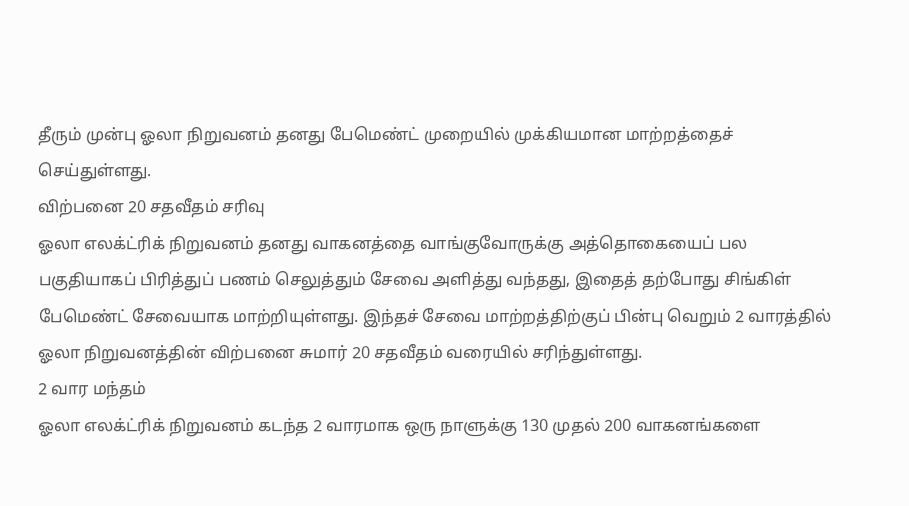தீரும் முன்பு ஓலா நிறுவனம் தனது பேமெண்ட் முறையில் முக்கியமான மாற்றத்தைச் செய்துள்ளது.
விற்பனை 20 சதவீதம் சரிவு
ஓலா எலக்ட்ரிக் நிறுவனம் தனது வாகனத்தை வாங்குவோருக்கு அத்தொகையைப் பல பகுதியாகப் பிரித்துப் பணம் செலுத்தும் சேவை அளித்து வந்தது, இதைத் தற்போது சிங்கிள் பேமெண்ட் சேவையாக மாற்றியுள்ளது. இந்தச் சேவை மாற்றத்திற்குப் பின்பு வெறும் 2 வாரத்தில் ஓலா நிறுவனத்தின் விற்பனை சுமார் 20 சதவீதம் வரையில் சரிந்துள்ளது.
2 வார மந்தம்
ஓலா எலக்ட்ரிக் நிறுவனம் கடந்த 2 வாரமாக ஒரு நாளுக்கு 130 முதல் 200 வாகனங்களை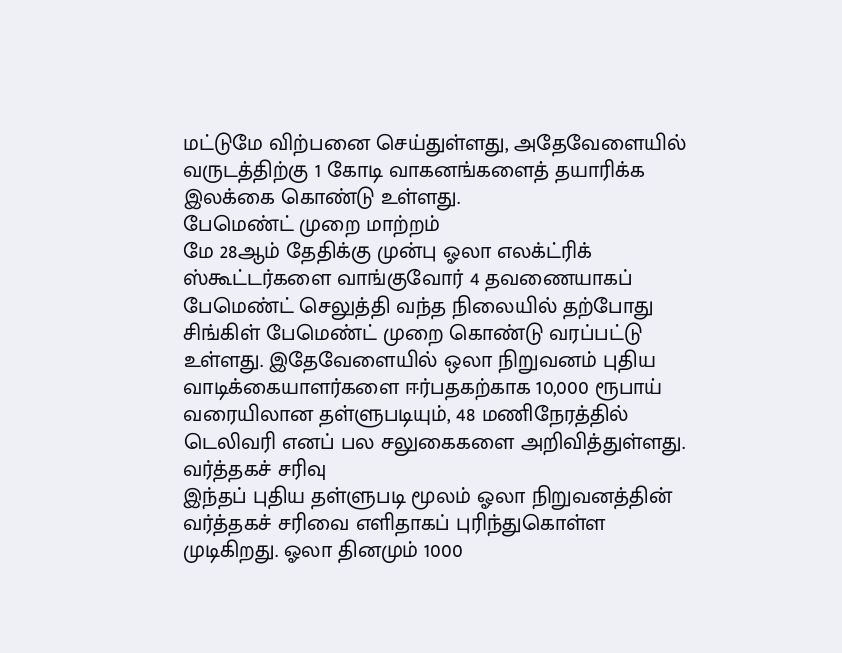மட்டுமே விற்பனை செய்துள்ளது, அதேவேளையில் வருடத்திற்கு 1 கோடி வாகனங்களைத் தயாரிக்க இலக்கை கொண்டு உள்ளது.
பேமெண்ட் முறை மாற்றம்
மே 28ஆம் தேதிக்கு முன்பு ஓலா எலக்ட்ரிக் ஸ்கூட்டர்களை வாங்குவோர் 4 தவணையாகப் பேமெண்ட் செலுத்தி வந்த நிலையில் தற்போது சிங்கிள் பேமெண்ட் முறை கொண்டு வரப்பட்டு உள்ளது. இதேவேளையில் ஒலா நிறுவனம் புதிய வாடிக்கையாளர்களை ஈர்பதகற்காக 10,000 ரூபாய் வரையிலான தள்ளுபடியும், 48 மணிநேரத்தில் டெலிவரி எனப் பல சலுகைகளை அறிவித்துள்ளது.
வர்த்தகச் சரிவு
இந்தப் புதிய தள்ளுபடி மூலம் ஓலா நிறுவனத்தின் வர்த்தகச் சரிவை எளிதாகப் புரிந்துகொள்ள முடிகிறது. ஓலா தினமும் 1000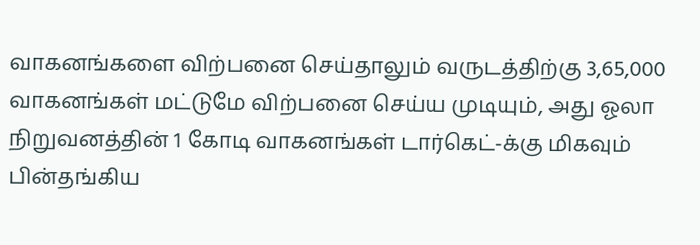வாகனங்களை விற்பனை செய்தாலும் வருடத்திற்கு 3,65,000 வாகனங்கள் மட்டுமே விற்பனை செய்ய முடியும், அது ஓலா நிறுவனத்தின் 1 கோடி வாகனங்கள் டார்கெட்-க்கு மிகவும் பின்தங்கிய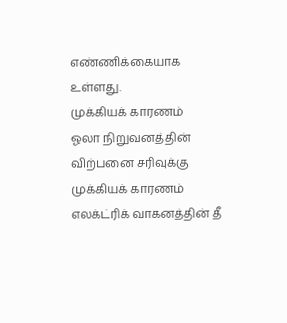எண்ணிக்கையாக உள்ளது.
முக்கியக் காரணம்
ஓலா நிறுவனத்தின் விற்பனை சரிவுக்கு முக்கியக் காரணம் எலக்ட்ரிக் வாகனத்தின் தீ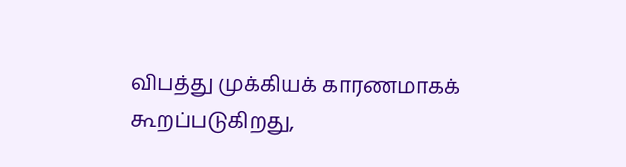விபத்து முக்கியக் காரணமாகக் கூறப்படுகிறது,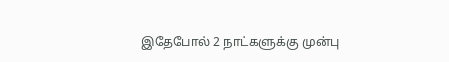இதேபோல் 2 நாட்களுக்கு முன்பு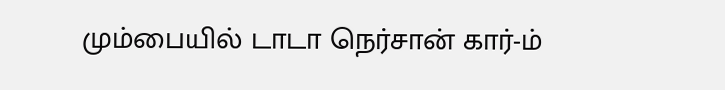மும்பையில் டாடா நெர்சான் கார்-ம்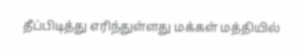தீப்பிடித்து எரிந்துள்ளது மக்கள் மத்தியில்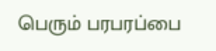பெரும் பரபரப்பை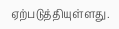ஏற்படுத்தியுள்ளது.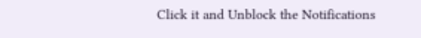Click it and Unblock the Notifications